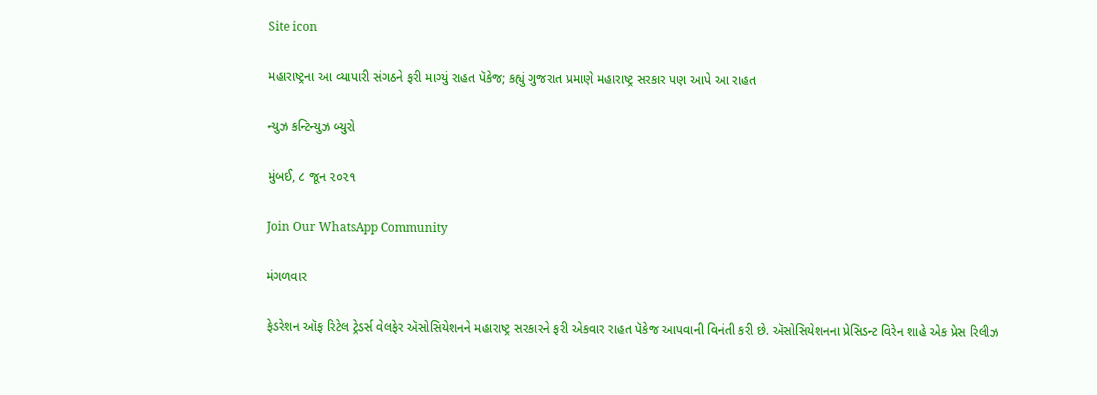Site icon

મહારાષ્ટ્રના આ વ્યાપારી સંગઠને ફરી માગ્યું રાહત પૅકેજ; કહ્યું ગુજરાત પ્રમાણે મહારાષ્ટ્ર સરકાર પણ આપે આ રાહત

ન્યુઝ કન્ટિન્યુઝ બ્યુરો

મુંબઈ, ૮ જૂન ૨૦૨૧

Join Our WhatsApp Community

મંગળવાર

ફેડરેશન ઑફ રિટેલ ટ્રેડર્સ વેલફેર ઍસોસિયેશનને મહારાષ્ટ્ર સરકારને ફરી એકવાર રાહત પૅકેજ આપવાની વિનંતી કરી છે. ઍસોસિયેશનના પ્રેસિડન્ટ વિરેન શાહે એક પ્રેસ રિલીઝ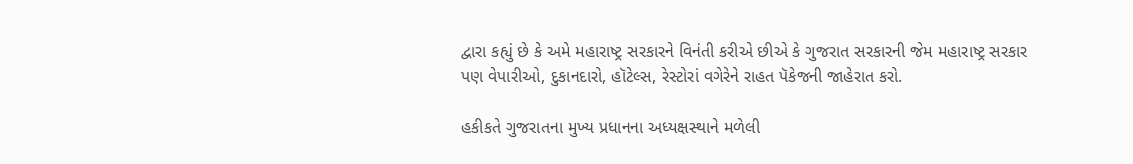દ્વારા કહ્યું છે કે અમે મહારાષ્ટ્ર સરકારને વિનંતી કરીએ છીએ કે ગુજરાત સરકારની જેમ મહારાષ્ટ્ર સરકાર પણ વેપારીઓ, દુકાનદારો, હૉટેલ્સ, રેસ્ટોરાં વગેરેને રાહત પૅકેજની જાહેરાત કરો.

હકીકતે ગુજરાતના મુખ્ય પ્રધાનના અધ્યક્ષસ્થાને મળેલી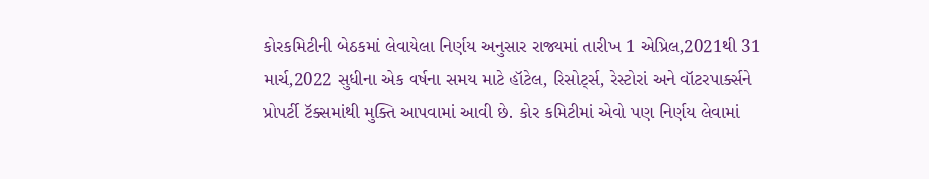કોરકમિટીની બેઠકમાં લેવાયેલા નિર્ણય અનુસાર રાજ્યમાં તારીખ 1 એપ્રિલ,2021થી 31 માર્ચ,2022 સુધીના એક વર્ષના સમય માટે હૉટેલ, રિસોર્ટ્સ, રેસ્ટોરાં અને વૉટરપાર્ક્સને પ્રોપર્ટી ટૅક્સમાંથી મુક્તિ આપવામાં આવી છે. કોર કમિટીમાં એવો પણ નિર્ણય લેવામાં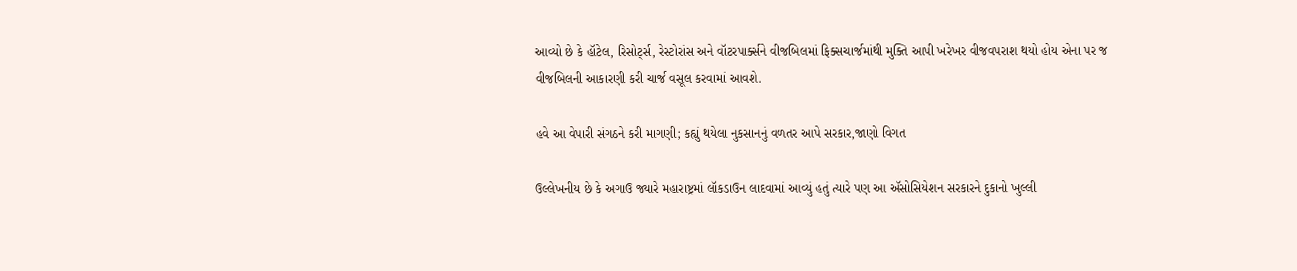આવ્યો છે કે હૉટેલ, રિસોર્ટ્સ, રેસ્ટોરાંસ અને વૉટરપાર્ક્સને વીજબિલમાં ફિક્સચાર્જમાંથી મુક્તિ આપી ખરેખર વીજવપરાશ થયો હોય એના પર જ વીજબિલની આકારણી કરી ચાર્જ વસૂલ કરવામાં આવશે.

હવે આ વેપારી સંગઠને કરી માગણી; કહ્યું થયેલા નુકસાનનું વળતર આપે સરકાર,જાણો વિગત

ઉલ્લેખનીય છે કે અગાઉ જ્યારે મહારાષ્ટ્રમાં લૉકડાઉન લાદવામાં આવ્યું હતું ત્યારે પણ આ ઍસોસિયેશન સરકારને દુકાનો ખુલ્લી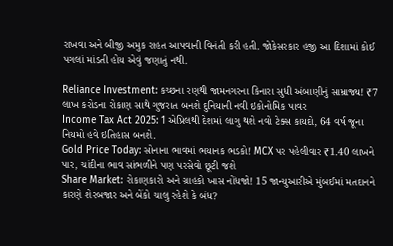રાખવા અને બીજી અમુક રાહત આપવાની વિનંતી કરી હતી. જોકેસરકાર હજી આ દિશામાં કોઈ પગલાં માંડતી હોય એવું જણાતું નથી.

Reliance Investment: કચ્છના રણથી જામનગરના કિનારા સુધી અંબાણીનું સામ્રાજ્ય! ₹7 લાખ કરોડના રોકાણ સાથે ગુજરાત બનશે દુનિયાની નવી ઇકોનોમિક પાવર
Income Tax Act 2025: 1 એપ્રિલથી દેશમાં લાગુ થશે નવો ટેક્સ કાયદો, 64 વર્ષ જૂના નિયમો હવે ઇતિહાસ બનશે.
Gold Price Today: સોનાના ભાવમાં ભયાનક ભડકો! MCX પર પહેલીવાર ₹1.40 લાખને પાર, ચાંદીના ભાવ સાંભળીને પણ પરસેવો છૂટી જશે
Share Market: રોકાણકારો અને ગ્રાહકો ખાસ નોંધજો! 15 જાન્યુઆરીએ મુંબઈમાં મતદાનને કારણે શેરબજાર અને બેંકો ચાલુ રહેશે કે બંધ?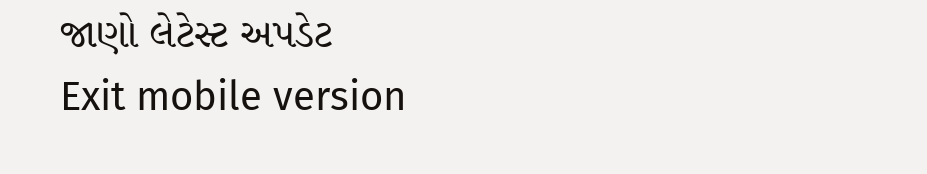જાણો લેટેસ્ટ અપડેટ
Exit mobile version